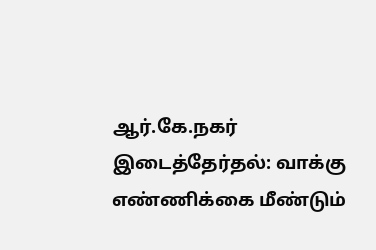ஆர்.கே.நகர் இடைத்தேர்தல்: வாக்கு எண்ணிக்கை மீண்டும்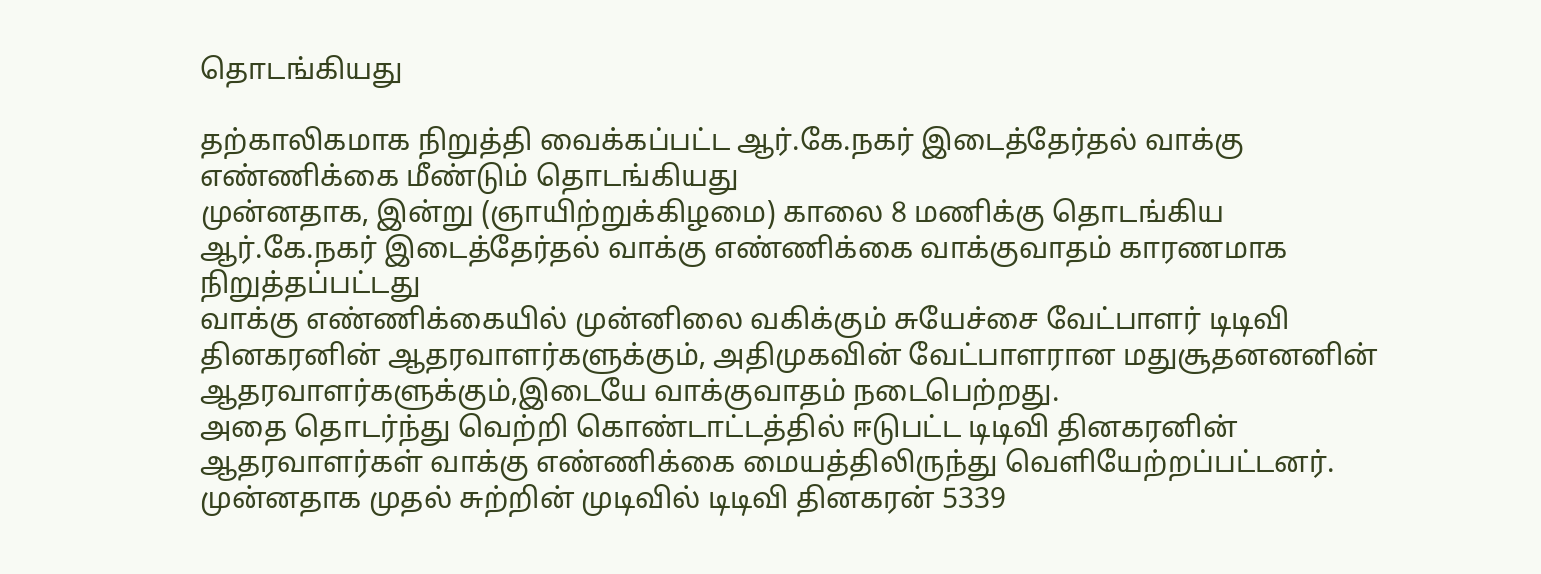தொடங்கியது

தற்காலிகமாக நிறுத்தி வைக்கப்பட்ட ஆர்.கே.நகர் இடைத்தேர்தல் வாக்கு எண்ணிக்கை மீண்டும் தொடங்கியது
முன்னதாக, இன்று (ஞாயிற்றுக்கிழமை) காலை 8 மணிக்கு தொடங்கிய ஆர்.கே.நகர் இடைத்தேர்தல் வாக்கு எண்ணிக்கை வாக்குவாதம் காரணமாக நிறுத்தப்பட்டது
வாக்கு எண்ணிக்கையில் முன்னிலை வகிக்கும் சுயேச்சை வேட்பாளர் டிடிவி தினகரனின் ஆதரவாளர்களுக்கும், அதிமுகவின் வேட்பாளரான மதுசூதனனனின் ஆதரவாளர்களுக்கும்,இடையே வாக்குவாதம் நடைபெற்றது.
அதை தொடர்ந்து வெற்றி கொண்டாட்டத்தில் ஈடுபட்ட டிடிவி தினகரனின் ஆதரவாளர்கள் வாக்கு எண்ணிக்கை மையத்திலிருந்து வெளியேற்றப்பட்டனர்.
முன்னதாக முதல் சுற்றின் முடிவில் டிடிவி தினகரன் 5339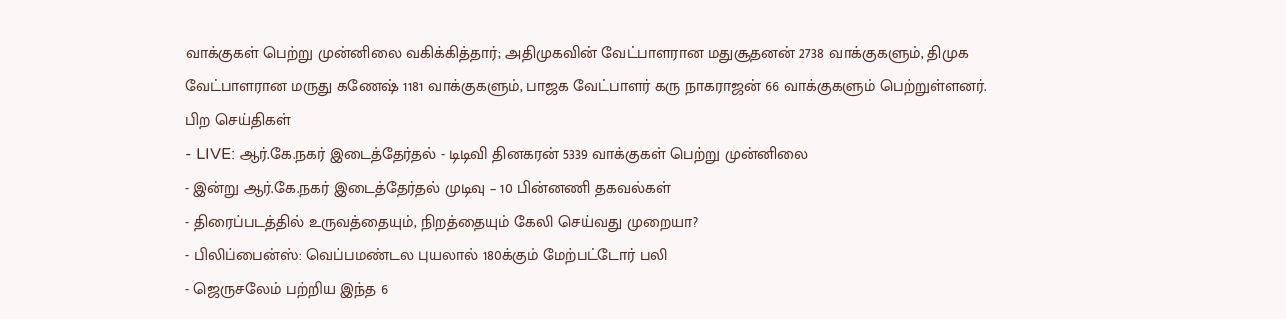வாக்குகள் பெற்று முன்னிலை வகிக்கித்தார்; அதிமுகவின் வேட்பாளரான மதுசூதனன் 2738 வாக்குகளும், திமுக வேட்பாளரான மருது கணேஷ் 1181 வாக்குகளும், பாஜக வேட்பாளர் கரு நாகராஜன் 66 வாக்குகளும் பெற்றுள்ளனர்.
பிற செய்திகள்
- LIVE: ஆர்.கே.நகர் இடைத்தேர்தல் - டிடிவி தினகரன் 5339 வாக்குகள் பெற்று முன்னிலை
- இன்று ஆர்.கே.நகர் இடைத்தேர்தல் முடிவு – 10 பின்னணி தகவல்கள்
- திரைப்படத்தில் உருவத்தையும், நிறத்தையும் கேலி செய்வது முறையா?
- பிலிப்பைன்ஸ்: வெப்பமண்டல புயலால் 180க்கும் மேற்பட்டோர் பலி
- ஜெருசலேம் பற்றிய இந்த 6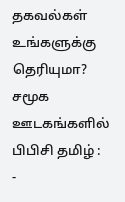தகவல்கள் உங்களுக்கு தெரியுமா?
சமூக ஊடகங்களில் பிபிசி தமிழ் :
-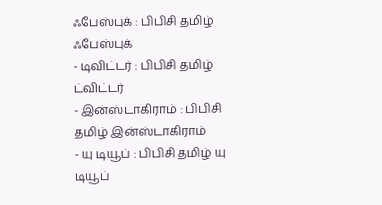ஃபேஸ்புக் : பிபிசி தமிழ் ஃபேஸ்புக்
- டிவிட்டர் : பிபிசி தமிழ் ட்விட்டர்
- இன்ஸ்டாகிராம் : பிபிசி தமிழ் இன்ஸ்டாகிராம்
- யு டியூப் : பிபிசி தமிழ் யு டியூப்